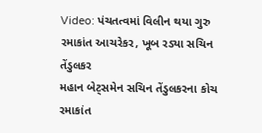Video: પંચતત્વમાં વિલીન થયા ગુરુ રમાકાંત આચરેકર, ખૂબ રડ્યા સચિન તેંડુલકર
મહાન બેટ્સમેન સચિન તેંડુલકરના કોચ રમાકાંત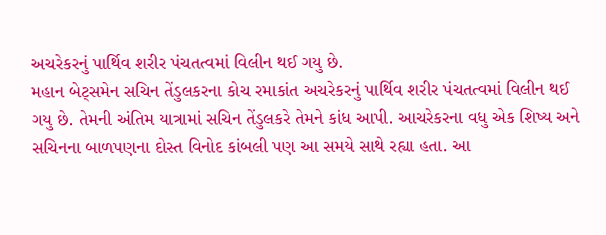અચરેકરનું પાર્થિવ શરીર પંચતત્વમાં વિલીન થઈ ગયુ છે.
મહાન બેટ્સમેન સચિન તેંડુલકરના કોચ રમાકાંત અચરેકરનું પાર્થિવ શરીર પંચતત્વમાં વિલીન થઈ ગયુ છે. તેમની અંતિમ યાત્રામાં સચિન તેંડુલકરે તેમને કાંધ આપી. આચરેકરના વધુ એક શિષ્ય અને સચિનના બાળપણના દોસ્ત વિનોદ કાંબલી પણ આ સમયે સાથે રહ્યા હતા. આ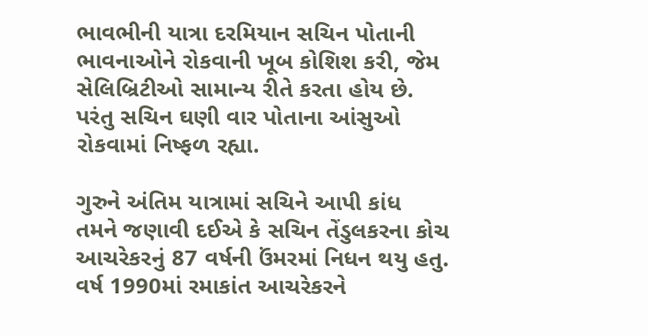ભાવભીની યાત્રા દરમિયાન સચિન પોતાની ભાવનાઓને રોકવાની ખૂબ કોશિશ કરી, જેમ સેલિબ્રિટીઓ સામાન્ય રીતે કરતા હોય છે. પરંતુ સચિન ઘણી વાર પોતાના આંસુઓ રોકવામાં નિષ્ફળ રહ્યા.

ગુરુને અંતિમ યાત્રામાં સચિને આપી કાંધ
તમને જણાવી દઈએ કે સચિન તેંડુલકરના કોચ આચરેકરનું 87 વર્ષની ઉંમરમાં નિધન થયુ હતુ. વર્ષ 1990માં રમાકાંત આચરેકરને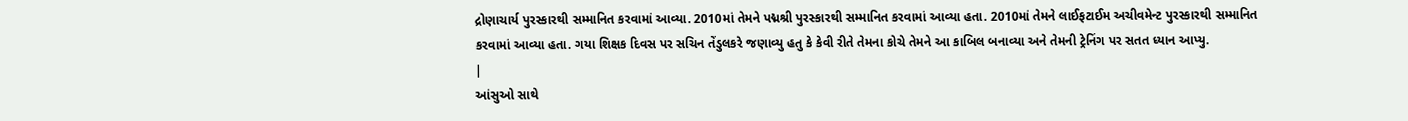દ્રોણાચાર્ય પુરસ્કારથી સમ્માનિત કરવામાં આવ્યા. 2010માં તેમને પદ્મશ્રી પુરસ્કારથી સમ્માનિત કરવામાં આવ્યા હતા. 2010માં તેમને લાઈફટાઈમ અચીવમેન્ટ પુરસ્કારથી સમ્માનિત કરવામાં આવ્યા હતા. ગયા શિક્ષક દિવસ પર સચિન તેંડુલકરે જણાવ્યુ હતુ કે કેવી રીતે તેમના કોચે તેમને આ કાબિલ બનાવ્યા અને તેમની ટ્રેનિંગ પર સતત ધ્યાન આપ્યુ.
|
આંસુઓ સાથે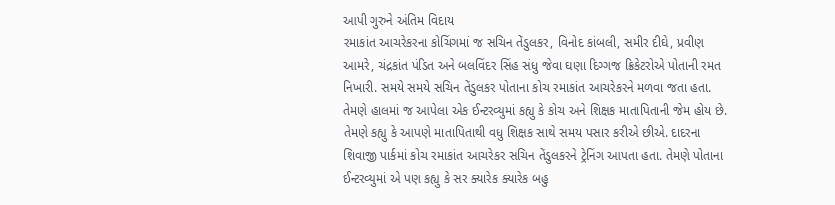આપી ગુરુને અંતિમ વિદાય
રમાકાંત આચરેકરના કોચિંગમાં જ સચિન તેંડુલકર, વિનોદ કાંબલી, સમીર દીઘે, પ્રવીણ આમરે, ચંદ્રકાંત પંડિત અને બલવિંદર સિંહ સંધુ જેવા ઘણા દિગ્ગજ ક્રિકેટરોએ પોતાની રમત નિખારી. સમયે સમયે સચિન તેંડુલકર પોતાના કોચ રમાકાંત આચરેકરને મળવા જતા હતા. તેમણે હાલમાં જ આપેલા એક ઈન્ટરવ્યુમાં કહ્યુ કે કોચ અને શિક્ષક માતાપિતાની જેમ હોય છે. તેમણે કહ્યુ કે આપણે માતાપિતાથી વધુ શિક્ષક સાથે સમય પસાર કરીએ છીએ. દાદરના શિવાજી પાર્કમાં કોચ રમાકાંત આચરેકર સચિન તેંડુલકરને ટ્રેનિંગ આપતા હતા. તેમણે પોતાના ઈન્ટરવ્યુમાં એ પણ કહ્યુ કે સર ક્યારેક ક્યારેક બહુ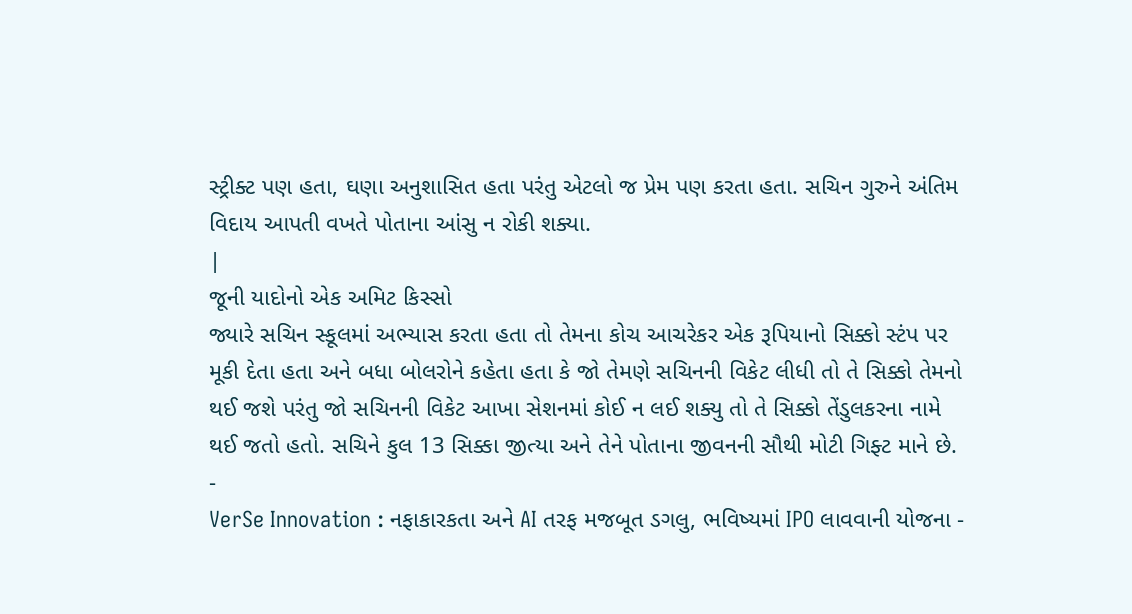સ્ટ્રીક્ટ પણ હતા, ઘણા અનુશાસિત હતા પરંતુ એટલો જ પ્રેમ પણ કરતા હતા. સચિન ગુરુને અંતિમ વિદાય આપતી વખતે પોતાના આંસુ ન રોકી શક્યા.
|
જૂની યાદોનો એક અમિટ કિસ્સો
જ્યારે સચિન સ્કૂલમાં અભ્યાસ કરતા હતા તો તેમના કોચ આચરેકર એક રૂપિયાનો સિક્કો સ્ટંપ પર મૂકી દેતા હતા અને બધા બોલરોને કહેતા હતા કે જો તેમણે સચિનની વિકેટ લીધી તો તે સિક્કો તેમનો થઈ જશે પરંતુ જો સચિનની વિકેટ આખા સેશનમાં કોઈ ન લઈ શક્યુ તો તે સિક્કો તેંડુલકરના નામે થઈ જતો હતો. સચિને કુલ 13 સિક્કા જીત્યા અને તેને પોતાના જીવનની સૌથી મોટી ગિફ્ટ માને છે.
-
VerSe Innovation : નફાકારકતા અને AI તરફ મજબૂત ડગલુ, ભવિષ્યમાં IPO લાવવાની યોજના -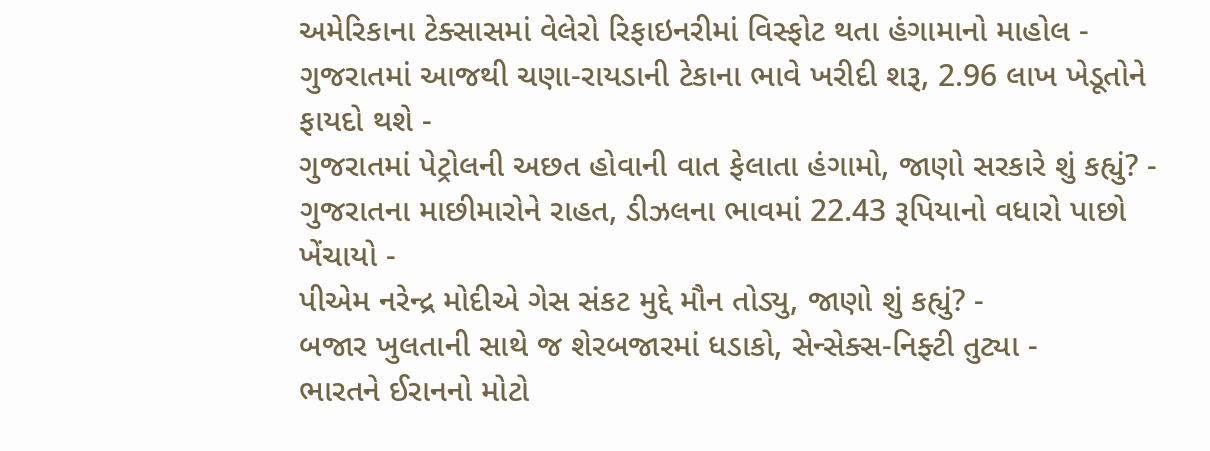અમેરિકાના ટેક્સાસમાં વેલેરો રિફાઇનરીમાં વિસ્ફોટ થતા હંગામાનો માહોલ -
ગુજરાતમાં આજથી ચણા-રાયડાની ટેકાના ભાવે ખરીદી શરૂ, 2.96 લાખ ખેડૂતોને ફાયદો થશે -
ગુજરાતમાં પેટ્રોલની અછત હોવાની વાત ફેલાતા હંગામો, જાણો સરકારે શું કહ્યું? -
ગુજરાતના માછીમારોને રાહત, ડીઝલના ભાવમાં 22.43 રૂપિયાનો વધારો પાછો ખેંચાયો -
પીએમ નરેન્દ્ર મોદીએ ગેસ સંકટ મુદ્દે મૌન તોડ્યુ, જાણો શું કહ્યું? -
બજાર ખુલતાની સાથે જ શેરબજારમાં ધડાકો, સેન્સેક્સ-નિફ્ટી તુટ્યા -
ભારતને ઈરાનનો મોટો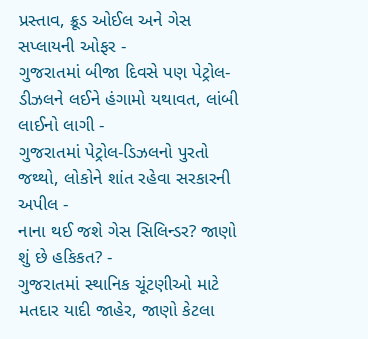પ્રસ્તાવ, ક્રૂડ ઓઈલ અને ગેસ સપ્લાયની ઓફર -
ગુજરાતમાં બીજા દિવસે પણ પેટ્રોલ-ડીઝલને લઈને હંગામો યથાવત, લાંબી લાઈનો લાગી -
ગુજરાતમાં પેટ્રોલ-ડિઝલનો પુરતો જથ્થો, લોકોને શાંત રહેવા સરકારની અપીલ -
નાના થઈ જશે ગેસ સિલિન્ડર? જાણો શું છે હકિકત? -
ગુજરાતમાં સ્થાનિક ચૂંટણીઓ માટે મતદાર યાદી જાહેર, જાણો કેટલા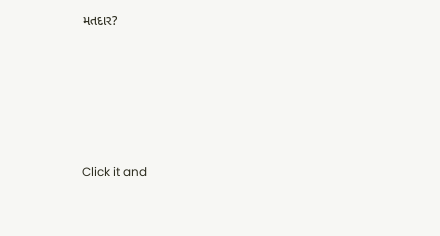મતદાર?






Click it and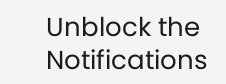Unblock the Notifications